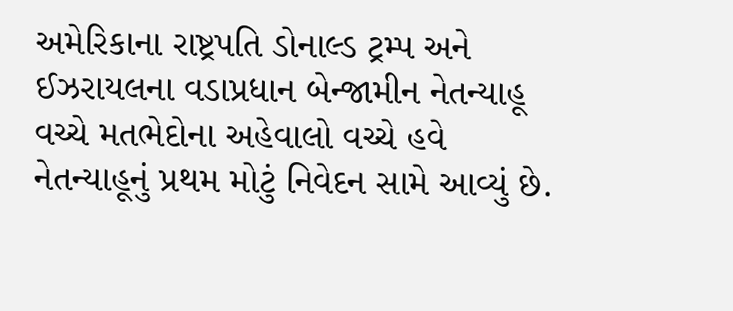અમેરિકાના રાષ્ટ્રપતિ ડોનાલ્ડ ટ્રમ્પ અને ઈઝરાયલના વડાપ્રધાન બેન્જામીન નેતન્યાહૂ વચ્ચે મતભેદોના અહેવાલો વચ્ચે હવે નેતન્યાહૂનું પ્રથમ મોટું નિવેદન સામે આવ્યું છે.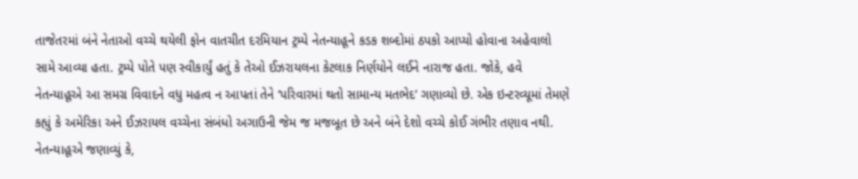તાજેતરમાં બંને નેતાઓ વચ્ચે થયેલી ફોન વાતચીત દરમિયાન ટ્રમ્પે નેતન્યાહૂને કડક શબ્દોમાં ઠપકો આપ્યો હોવાના અહેવાલો સામે આવ્યા હતા. ટ્રમ્પે પોતે પણ સ્વીકાર્યું હતું કે તેઓ ઈઝરાયલના કેટલાક નિર્ણયોને લઈને નારાજ હતા. જોકે, હવે નેતન્યાહૂએ આ સમગ્ર વિવાદને વધુ મહત્વ ન આપતાં તેને ‘પરિવારમાં થતો સામાન્ય મતભેદ’ ગણાવ્યો છે. એક ઇન્ટરવ્યૂમાં તેમણે કહ્યું કે અમેરિકા અને ઈઝરાયલ વચ્ચેના સંબંધો અગાઉની જેમ જ મજબૂત છે અને બંને દેશો વચ્ચે કોઈ ગંભીર તણાવ નથી.
નેતન્યાહૂએ જણાવ્યું કે,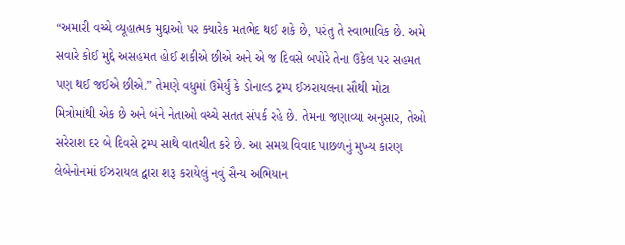“અમારી વચ્ચે વ્યૂહાત્મક મુદ્દાઓ પર ક્યારેક મતભેદ થઈ શકે છે, પરંતુ તે સ્વાભાવિક છે. અમે સવારે કોઈ મુદ્દે અસહમત હોઈ શકીએ છીએ અને એ જ દિવસે બપોરે તેના ઉકેલ પર સહમત પણ થઈ જઈએ છીએ.” તેમણે વધુમાં ઉમેર્યું કે ડોનાલ્ડ ટ્રમ્પ ઈઝરાયલના સૌથી મોટા મિત્રોમાંથી એક છે અને બંને નેતાઓ વચ્ચે સતત સંપર્ક રહે છે. તેમના જણાવ્યા અનુસાર, તેઓ સરેરાશ દર બે દિવસે ટ્રમ્પ સાથે વાતચીત કરે છે. આ સમગ્ર વિવાદ પાછળનું મુખ્ય કારણ લેબેનોનમાં ઈઝરાયલ દ્વારા શરૂ કરાયેલું નવું સૈન્ય અભિયાન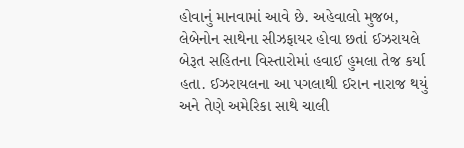હોવાનું માનવામાં આવે છે. અહેવાલો મુજબ, લેબેનોન સાથેના સીઝફાયર હોવા છતાં ઈઝરાયલે બેરૂત સહિતના વિસ્તારોમાં હવાઈ હુમલા તેજ કર્યા હતા. ઈઝરાયલના આ પગલાથી ઈરાન નારાજ થયું અને તેણે અમેરિકા સાથે ચાલી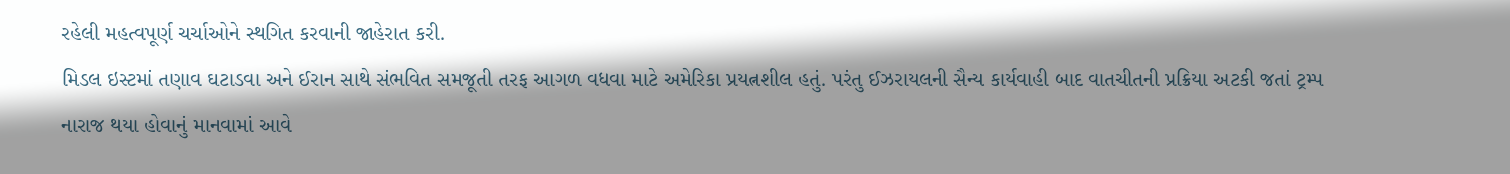રહેલી મહત્વપૂર્ણ ચર્ચાઓને સ્થગિત કરવાની જાહેરાત કરી.
મિડલ ઇસ્ટમાં તણાવ ઘટાડવા અને ઈરાન સાથે સંભવિત સમજૂતી તરફ આગળ વધવા માટે અમેરિકા પ્રયત્નશીલ હતું. પરંતુ ઈઝરાયલની સૈન્ય કાર્યવાહી બાદ વાતચીતની પ્રક્રિયા અટકી જતાં ટ્રમ્પ નારાજ થયા હોવાનું માનવામાં આવે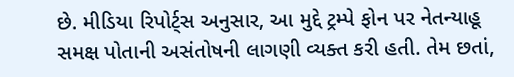છે. મીડિયા રિપોર્ટ્સ અનુસાર, આ મુદ્દે ટ્રમ્પે ફોન પર નેતન્યાહૂ સમક્ષ પોતાની અસંતોષની લાગણી વ્યક્ત કરી હતી. તેમ છતાં,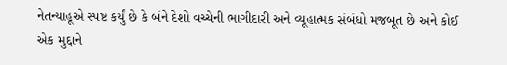નેતન્યાહૂએ સ્પષ્ટ કર્યું છે કે બંને દેશો વચ્ચેની ભાગીદારી અને વ્યૂહાત્મક સંબંધો મજબૂત છે અને કોઈ એક મુદ્દાને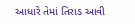આધારે તેમાં તિરાડ આવી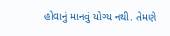હોવાનું માનવું યોગ્ય નથી. તેમણે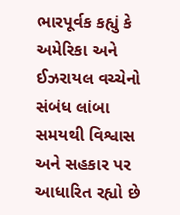ભારપૂર્વક કહ્યું કે અમેરિકા અને ઈઝરાયલ વચ્ચેનો સંબંધ લાંબા સમયથી વિશ્વાસ અને સહકાર પર આધારિત રહ્યો છે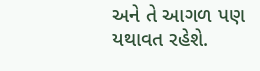અને તે આગળ પણ યથાવત રહેશે.